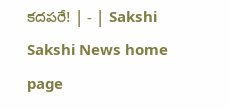కదపరే! | - | Sakshi
Sakshi News home page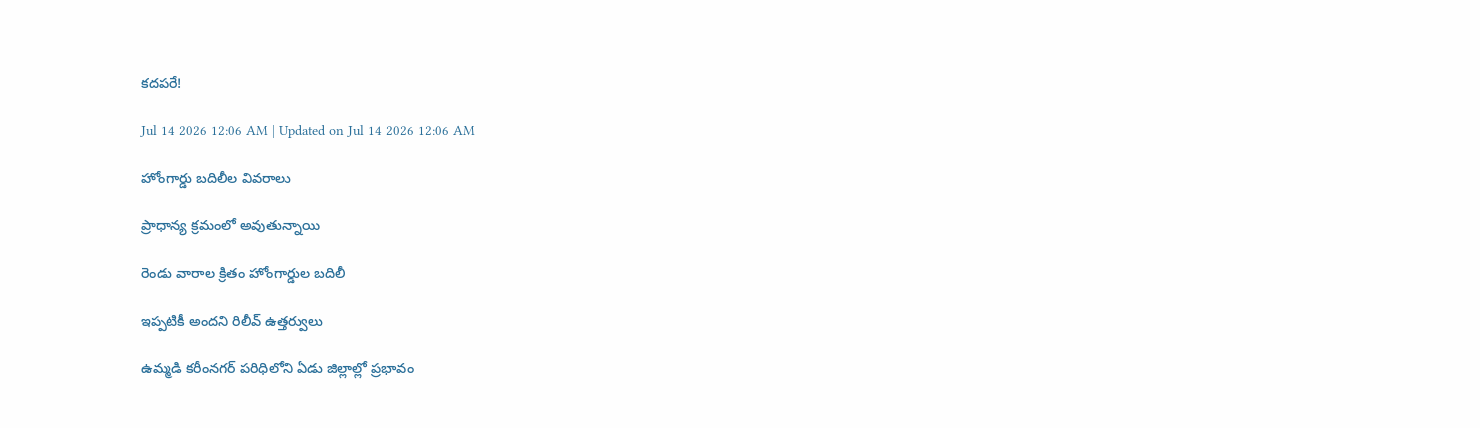కదపరే!

Jul 14 2026 12:06 AM | Updated on Jul 14 2026 12:06 AM

హోంగార్డు బదిలీల వివరాలు

ప్రాధాన్య క్రమంలో అవుతున్నాయి

రెండు వారాల క్రితం హోంగార్డుల బదిలీ

ఇప్పటికీ అందని రిలీవ్‌ ఉత్తర్వులు

ఉమ్మడి కరీంనగర్‌ పరిధిలోని ఏడు జిల్లాల్లో ప్రభావం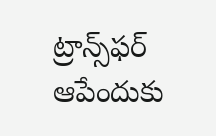ట్రాన్స్‌ఫర్‌ ఆపేందుకు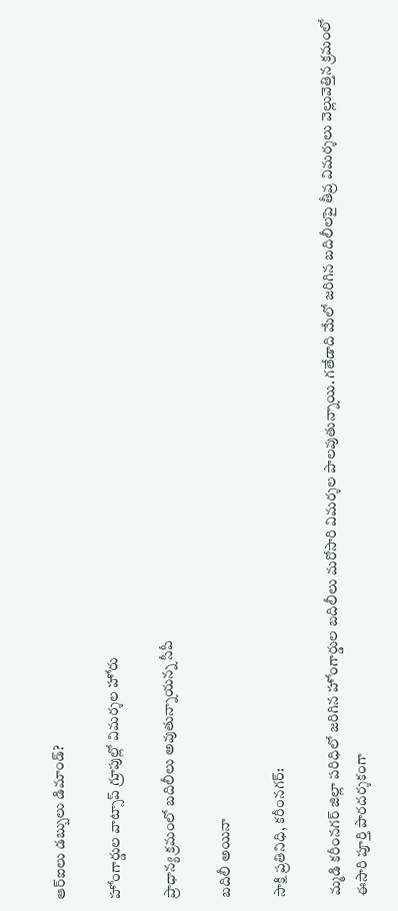ఆర్‌ఐలు డబ్బులు డిమాండ్‌?

హోంగార్డుల వాట్సాప్‌ గ్రూపుల్లో విమర్శల హోరు

ప్రాధాన్య క్రమంలో బదిలీలు అవుతున్నాయన్న సీపీ

బదిలీ అయినా

సాక్షి ప్రతినిధి, కరీంనగర్‌:

మ్మడి కరీంనగర్‌ జిల్లా పరిధిలో జరిగిన హోంగార్డుల బదిలీలు మరోసారి విమర్శల పాలవుతున్నాయి. గతేడాది మేలో జరిగిన బదిలీలపై తీవ్ర విమర్శలు వెల్లువెత్తిన క్రమంలో ఈసారి పూర్తి పారదర్శకంగా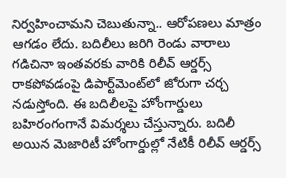నిర్వహించామని చెబుతున్నా.. ఆరోపణలు మాత్రం ఆగడం లేదు. బదిలీలు జరిగి రెండు వారాలు గడిచినా ఇంతవరకు వారికి రిలీవ్‌ ఆర్డర్స్‌ రాకపోవడంపై డిపార్ట్‌మెంట్‌లో జోరుగా చర్చ నడుస్తోంది. ఈ బదిలీలపై హోంగార్డులు బహిరంగంగానే విమర్శలు చేస్తున్నారు. బదిలీ అయిన మెజారిటీ హోంగార్డుల్లో నేటికీ రిలీవ్‌ ఆర్డర్స్‌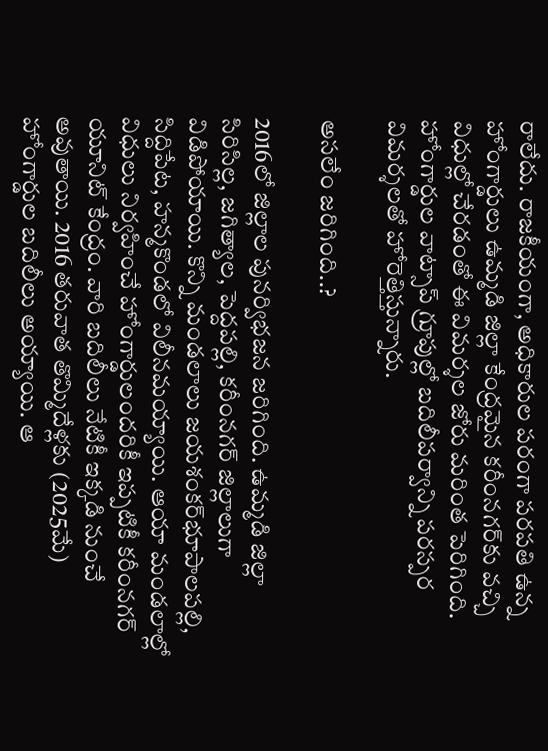రాలేదు. రాజకీయంగా, అధికారుల పరంగా పరపతి ఉన్న హోంగార్డులు ఉమ్మడి జిల్లా కేంద్రమైన కరీంనగర్‌కు వచ్చి విధుల్లో చేరడంతో ఈ విమర్శల జోరు మరింత పెరిగింది. హోంగార్డుల వాట్సాప్‌ గ్రూపుల్లో బదిలీపర్వాన్ని పరస్పర విమర్శలతో హోరెత్తిస్తున్నారు.

అసలేం జరిగింది..?

2016లో జిల్లాల పునర్విభజన జరిగింది. ఉమ్మడి జిల్లా సిరిసిల్ల, జగిత్యాల, పెద్దపల్లి, కరీంనగర్‌ జిల్లాలుగా విడిపోయాయి. కొన్ని మండలాలు జయశంకర్‌భూపాలపల్లి, సిద్దిపేట, హన్మకొండలో విలీనమయ్యాయి. ఆయా మండలాల్లో విధులు నిర్వహించే హోంగార్డులందరికీ ఇప్పటికీ కరీంనగర్‌ యూనిట్‌ కేంద్రం. వారి బదిలీలు నేటికీ ఇక్కడి నుంచే అవుతాయి. 2016 తరువాత తొమ్మిదేళ్లకు (2025మే) హోంగార్డుల బదిలీలు అయ్యాయి. ఆ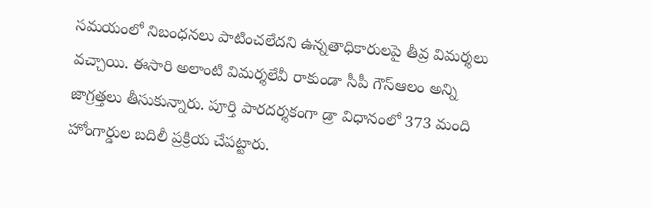సమయంలో నిబంధనలు పాటించలేదని ఉన్నతాధికారులపై తీవ్ర విమర్శలు వచ్చాయి. ఈసారి అలాంటి విమర్శలేవీ రాకుండా సీపీ గౌస్‌ఆలం అన్ని జాగ్రత్తలు తీసుకున్నారు. పూర్తి పారదర్శకంగా డ్రా విధానంలో 373 మంది హోంగార్డుల బదిలీ ప్రక్రియ చేపట్టారు.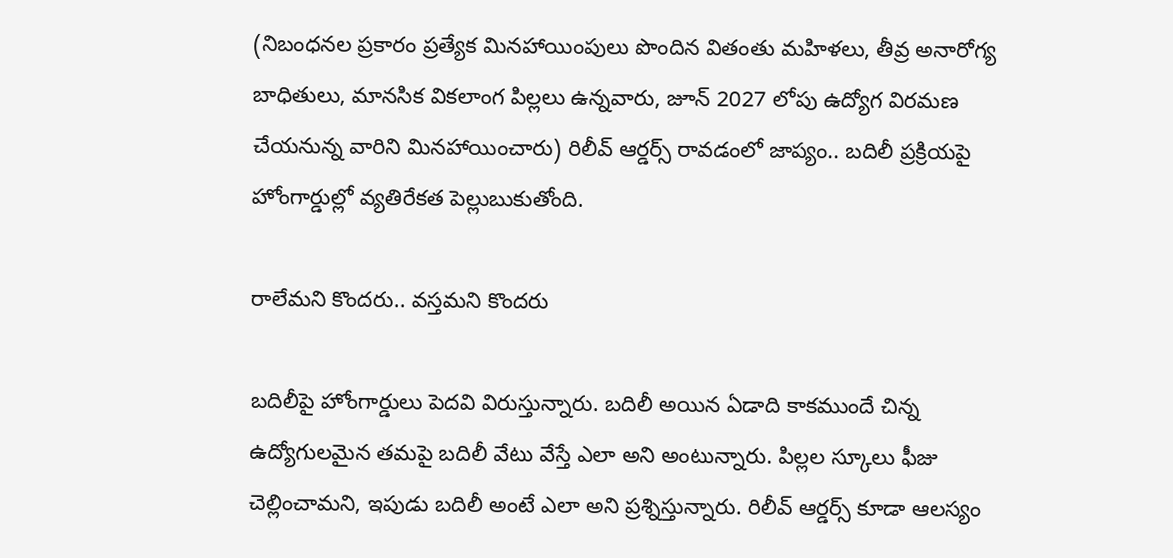(నిబంధనల ప్రకారం ప్రత్యేక మినహాయింపులు పొందిన వితంతు మహిళలు, తీవ్ర అనారోగ్య బాధితులు, మానసిక వికలాంగ పిల్లలు ఉన్నవారు, జూన్‌ 2027 లోపు ఉద్యోగ విరమణ చేయనున్న వారిని మినహాయించారు) రిలీవ్‌ ఆర్డర్స్‌ రావడంలో జాప్యం.. బదిలీ ప్రక్రియపై హోంగార్డుల్లో వ్యతిరేకత పెల్లుబుకుతోంది.

రాలేమని కొందరు.. వస్తమని కొందరు

బదిలీపై హోంగార్డులు పెదవి విరుస్తున్నారు. బదిలీ అయిన ఏడాది కాకముందే చిన్న ఉద్యోగులమైన తమపై బదిలీ వేటు వేస్తే ఎలా అని అంటున్నారు. పిల్లల స్కూలు ఫీజు చెల్లించామని, ఇపుడు బదిలీ అంటే ఎలా అని ప్రశ్నిస్తున్నారు. రిలీవ్‌ ఆర్డర్స్‌ కూడా ఆలస్యం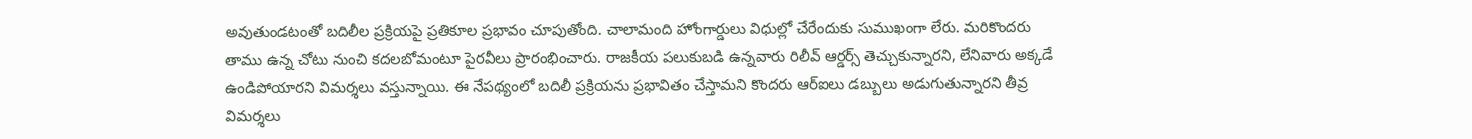అవుతుండటంతో బదిలీల ప్రక్రియపై ప్రతికూల ప్రభావం చూపుతోంది. చాలామంది హోంగార్డులు విధుల్లో చేరేందుకు సుముఖంగా లేరు. మరికొందరు తాము ఉన్న చోటు నుంచి కదలబోమంటూ పైరవీలు ప్రారంభించారు. రాజకీయ పలుకుబడి ఉన్నవారు రిలీవ్‌ ఆర్డర్స్‌ తెచ్చుకున్నారని, లేనివారు అక్కడే ఉండిపోయారని విమర్శలు వస్తున్నాయి. ఈ నేపథ్యంలో బదిలీ ప్రక్రియను ప్రభావితం చేస్తామని కొందరు ఆర్‌ఐలు డబ్బులు అడుగుతున్నారని తీవ్ర విమర్శలు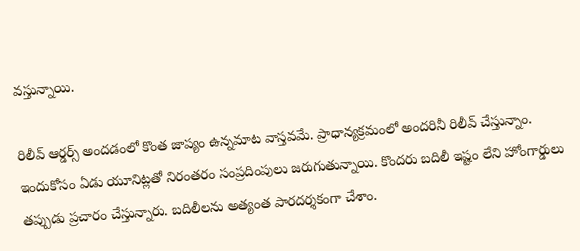వస్తున్నాయి.

రిలీవ్‌ ఆర్డర్స్‌ అందడంలో కొంత జాప్యం ఉన్నమాట వాస్తవమే. ప్రాధాన్యక్రమంలో అందరినీ రిలీవ్‌ చేస్తున్నాం. ఇందుకోసం ఏడు యూనిట్లతో నిరంతరం సంప్రదింపులు జరుగుతున్నాయి. కొందరు బదిలీ ఇష్టం లేని హోంగార్డులు తప్పుడు ప్రచారం చేస్తున్నారు. బదిలీలను అత్యంత పారదర్శకంగా చేశాం.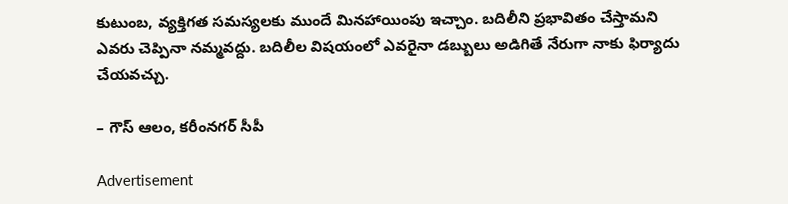కుటుంబ, వ్యక్తిగత సమస్యలకు ముందే మినహాయింపు ఇచ్చాం. బదిలీని ప్రభావితం చేస్తామని ఎవరు చెప్పినా నమ్మవద్దు. బదిలీల విషయంలో ఎవరైనా డబ్బులు అడిగితే నేరుగా నాకు ఫిర్యాదు చేయవచ్చు.

– గౌస్‌ ఆలం, కరీంనగర్‌ సీపీ

Advertisement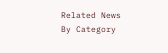Related News By Category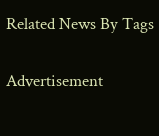Related News By Tags

Advertisement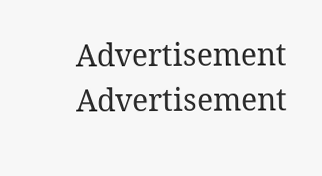Advertisement
Advertisement